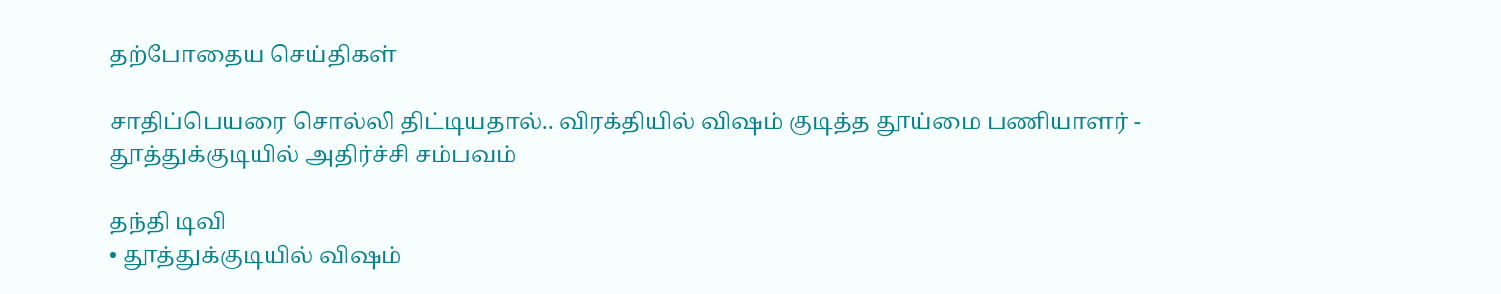தற்போதைய செய்திகள்

சாதிப்பெயரை சொல்லி திட்டியதால்.. விரக்தியில் விஷம் குடித்த தூய்மை பணியாளர் - தூத்துக்குடியில் அதிர்ச்சி சம்பவம்

தந்தி டிவி
• தூத்துக்குடியில் விஷம்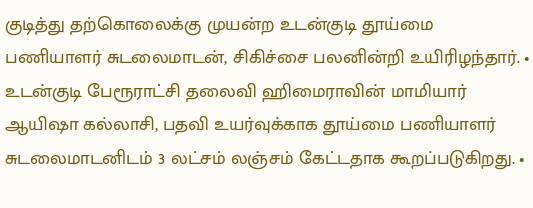குடித்து தற்கொலைக்கு முயன்ற உடன்குடி தூய்மை பணியாளர் சுடலைமாடன், சிகிச்சை பலனின்றி உயிரிழந்தார். • உடன்குடி பேரூராட்சி தலைவி ஹிமைராவின் மாமியார் ஆயிஷா கல்லாசி, பதவி உயர்வுக்காக தூய்மை பணியாளர் சுடலைமாடனிடம் 3 லட்சம் லஞ்சம் கேட்டதாக கூறப்படுகிறது. •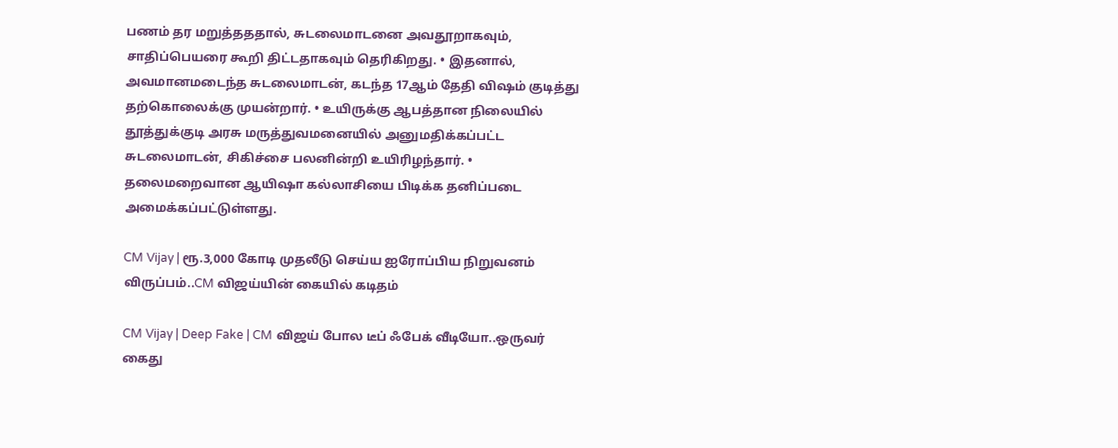பணம் தர மறுத்தததால், சுடலைமாடனை அவதூறாகவும், சாதிப்பெயரை கூறி திட்டதாகவும் தெரிகிறது. • இதனால், அவமானமடைந்த சுடலைமாடன், கடந்த 17ஆம் தேதி விஷம் குடித்து தற்கொலைக்கு முயன்றார். • உயிருக்கு ஆபத்தான நிலையில் தூத்துக்குடி அரசு மருத்துவமனையில் அனுமதிக்கப்பட்ட சுடலைமாடன், சிகிச்சை பலனின்றி உயிரிழந்தார். • தலைமறைவான ஆயிஷா கல்லாசியை பிடிக்க தனிப்படை அமைக்கப்பட்டுள்ளது.

CM Vijay | ரூ.3,000 கோடி முதலீடு செய்ய ஐரோப்பிய நிறுவனம் விருப்பம்..CM விஜய்யின் கையில் கடிதம்

CM Vijay | Deep Fake | CM விஜய் போல டீப் ஃபேக் வீடியோ..ஒருவர் கைது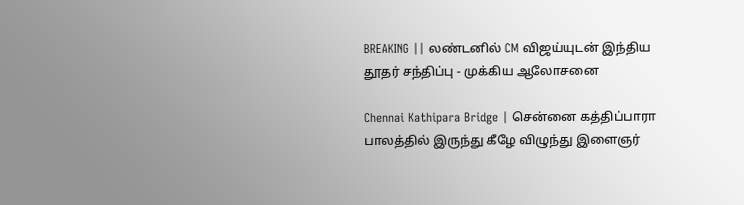BREAKING || லண்டனில் CM விஜய்யுடன் இந்திய தூதர் சந்திப்பு - முக்கிய ஆலோசனை

Chennai Kathipara Bridge | சென்னை கத்திப்பாரா பாலத்தில் இருந்து கீழே விழுந்து இளைஞர்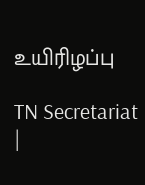உயிரிழப்பு

TN Secretariat |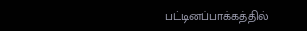பட்டினப்பாக்கத்தில்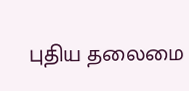புதிய தலைமை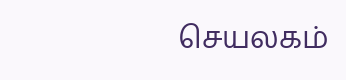செயலகம்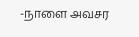-நாளை அவசர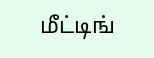மீட்டிங்